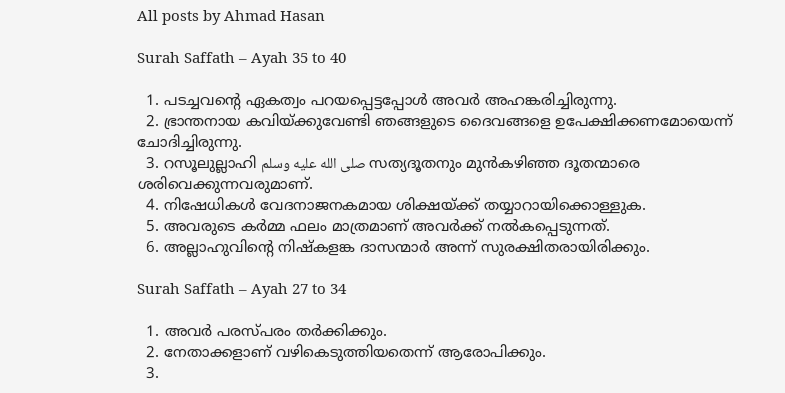All posts by Ahmad Hasan

Surah Saffath – Ayah 35 to 40

  1. പടച്ചവന്റെ ഏകത്വം പറയപ്പെട്ടപ്പോള്‍ അവര്‍ അഹങ്കരിച്ചിരുന്നു.
  2. ഭ്രാന്തനായ കവിയ്ക്കുവേണ്ടി ഞങ്ങളുടെ ദൈവങ്ങളെ ഉപേക്ഷിക്കണമോയെന്ന് ചോദിച്ചിരുന്നു.
  3. റസൂലുല്ലാഹി صلى الله عليه وسلم സത്യദൂതനും മുന്‍കഴിഞ്ഞ ദൂതന്മാരെ ശരിവെക്കുന്നവരുമാണ്.
  4. നിഷേധികള്‍ വേദനാജനകമായ ശിക്ഷയ്ക്ക് തയ്യാറായിക്കൊള്ളുക.
  5. അവരുടെ കര്‍മ്മ ഫലം മാത്രമാണ് അവര്‍ക്ക് നല്‍കപ്പെടുന്നത്.
  6. അല്ലാഹുവിന്റെ നിഷ്‌കളങ്ക ദാസന്മാര്‍ അന്ന് സുരക്ഷിതരായിരിക്കും.

Surah Saffath – Ayah 27 to 34

  1. അവര്‍ പരസ്പരം തര്‍ക്കിക്കും.
  2. നേതാക്കളാണ് വഴികെടുത്തിയതെന്ന് ആരോപിക്കും.
  3.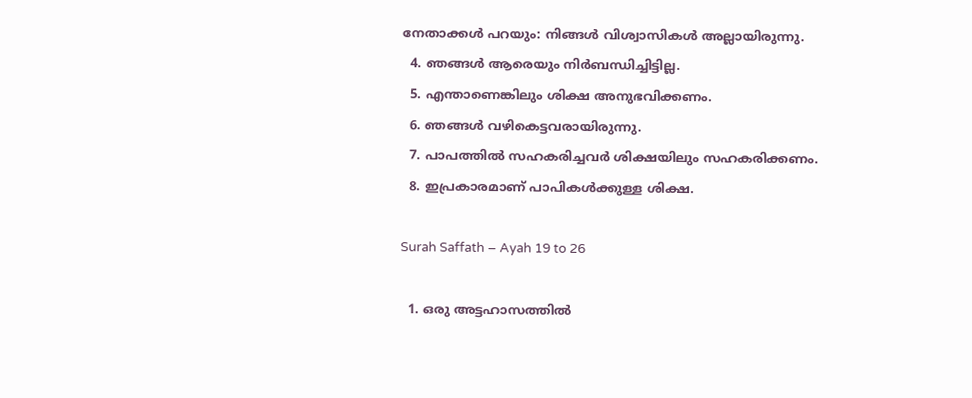നേതാക്കള്‍ പറയും: നിങ്ങള്‍ വിശ്വാസികള്‍ അല്ലായിരുന്നു.
  4. ഞങ്ങള്‍ ആരെയും നിര്‍ബന്ധിച്ചിട്ടില്ല.
  5. എന്താണെങ്കിലും ശിക്ഷ അനുഭവിക്കണം.
  6. ഞങ്ങള്‍ വഴികെട്ടവരായിരുന്നു.
  7. പാപത്തില്‍ സഹകരിച്ചവര്‍ ശിക്ഷയിലും സഹകരിക്കണം.
  8. ഇപ്രകാരമാണ് പാപികള്‍ക്കുള്ള ശിക്ഷ.

Surah Saffath – Ayah 19 to 26

  1. ഒരു അട്ടഹാസത്തില്‍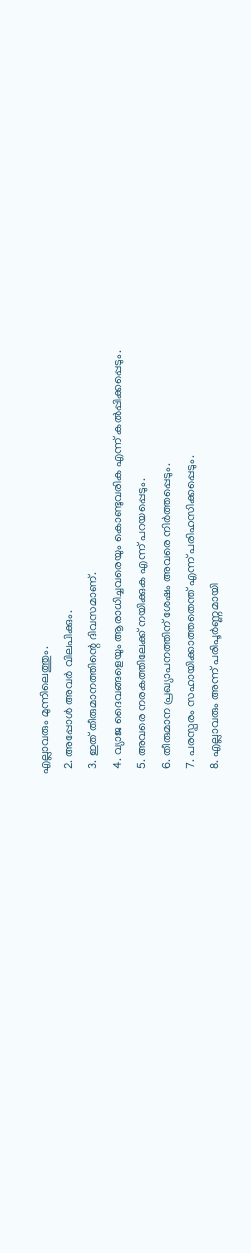എല്ലാവരും മുന്നിലെത്തും.
  2. അപ്പോള്‍ അവര്‍ വിലപിക്കും.
  3. ഇത് തീരുമാനത്തിന്റെ ദിവസമാണ്.
  4. വ്യാജ ദൈവങ്ങളെയും ആരാധിച്ചവരെയും കൊണ്ടുവരിക എന്ന് കല്‍പ്പിക്കപ്പെടും.
  5. അവരെ നരകത്തിലേക്ക് നയിക്കുക എന്ന് പറയപ്പെടും.
  6. തീരുമാന പ്രഖ്യാപനത്തിന് ശേഷം അവരെ നിര്‍ത്തപ്പെടും.
  7. പരസ്പരം സഹായിക്കാത്തതെന്ത് എന്ന് പരിഹസിക്കപ്പെടും.
  8. എല്ലാവരും അന്ന് പരിപൂര്‍ണ്ണമായി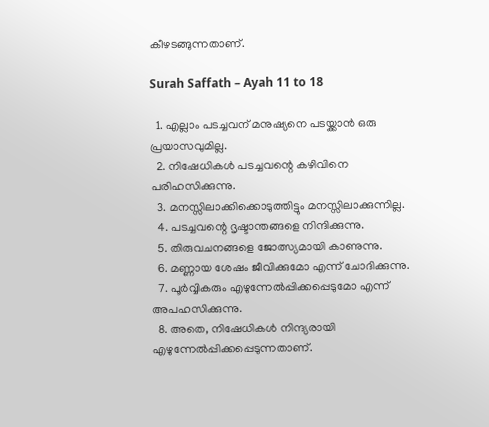കീഴടങ്ങുന്നതാണ്.

Surah Saffath – Ayah 11 to 18

  1. എല്ലാം പടച്ചവന് മനുഷ്യനെ പടയ്ക്കാന്‍ ഒരു പ്രയാസവുമില്ല.
  2. നിഷേധികള്‍ പടച്ചവന്റെ കഴിവിനെ പരിഹസിക്കുന്നു.
  3. മനസ്സിലാക്കിക്കൊടുത്തിട്ടും മനസ്സിലാക്കുന്നില്ല.
  4. പടച്ചവന്റെ ദൃഷ്ടാന്തങ്ങളെ നിന്ദിക്കുന്നു.
  5. തിരുവചനങ്ങളെ ജോത്സ്യമായി കാണുന്നു.
  6. മണ്ണായ ശേഷം ജീവിക്കുമോ എന്ന് ചോദിക്കുന്നു.
  7. പൂര്‍വ്വികരും എഴുന്നേല്‍പ്പിക്കപ്പെടുമോ എന്ന് അപഹസിക്കുന്നു.
  8. അതെ, നിഷേധികള്‍ നിന്ദ്യരായി എഴുന്നേല്‍പ്പിക്കപ്പെടുന്നതാണ്.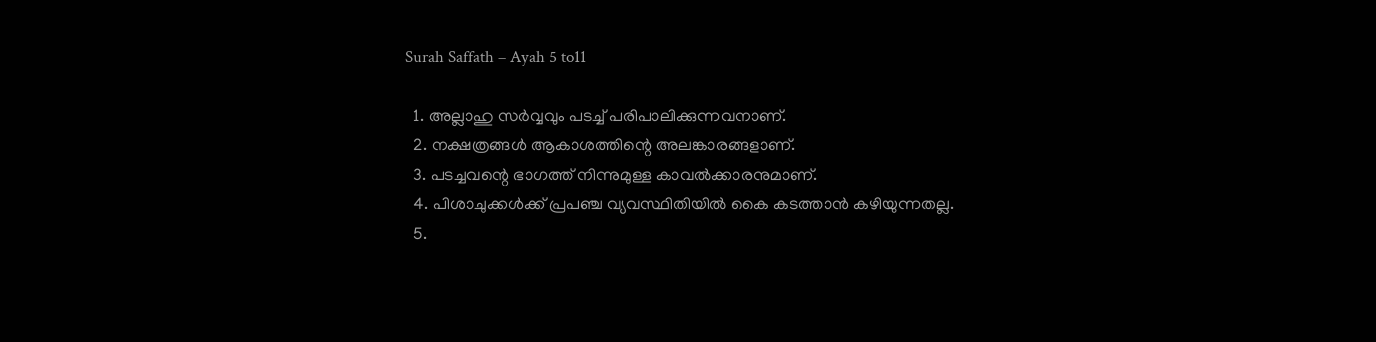Surah Saffath – Ayah 5 to11

  1. അല്ലാഹു സര്‍വ്വവും പടച്ച് പരിപാലിക്കുന്നവനാണ്.
  2. നക്ഷത്രങ്ങള്‍ ആകാശത്തിന്റെ അലങ്കാരങ്ങളാണ്.
  3. പടച്ചവന്റെ ഭാഗത്ത് നിന്നുമുള്ള കാവല്‍ക്കാരനുമാണ്.
  4. പിശാചുക്കള്‍ക്ക് പ്രപഞ്ച വ്യവസ്ഥിതിയില്‍ കൈ കടത്താന്‍ കഴിയുന്നതല്ല.
  5.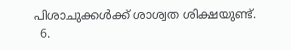പിശാചുക്കള്‍ക്ക് ശാശ്വത ശിക്ഷയുണ്ട്.
  6.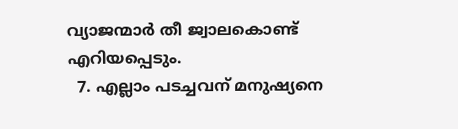വ്യാജന്മാര്‍ തീ ജ്വാലകൊണ്ട് എറിയപ്പെടും.
  7. എല്ലാം പടച്ചവന് മനുഷ്യനെ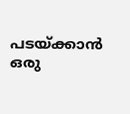പടയ്ക്കാന്‍ ഒരു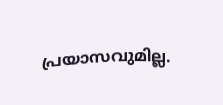പ്രയാസവുമില്ല.